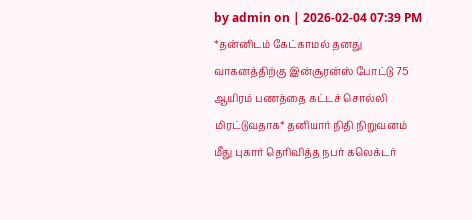by admin on | 2026-02-04 07:39 PM
*தன்னிடம் கேட்காமல் தனது வாகனத்திற்கு இன்சூரன்ஸ் போட்டு 75 ஆயிரம் பணத்தை கட்டச் சொல்லி மிரட்டுவதாக* தனியார் நிதி நிறுவனம் மீது புகார் தெரிவித்த நபர் கலெக்டர்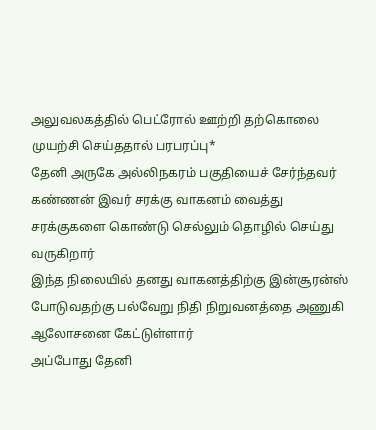அலுவலகத்தில் பெட்ரோல் ஊற்றி தற்கொலை முயற்சி செய்ததால் பரபரப்பு*
தேனி அருகே அல்லிநகரம் பகுதியைச் சேர்ந்தவர் கண்ணன் இவர் சரக்கு வாகனம் வைத்து சரக்குகளை கொண்டு செல்லும் தொழில் செய்து வருகிறார்
இந்த நிலையில் தனது வாகனத்திற்கு இன்சூரன்ஸ் போடுவதற்கு பல்வேறு நிதி நிறுவனத்தை அணுகி ஆலோசனை கேட்டுள்ளார்
அப்போது தேனி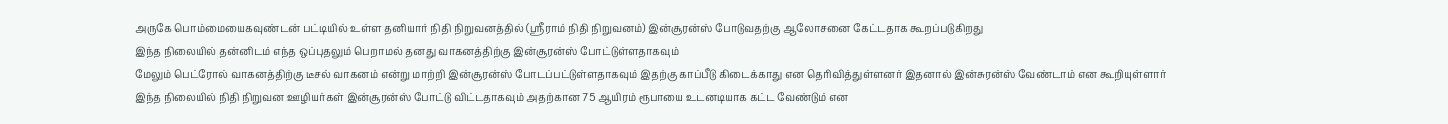அருகே பொம்மையைகவுண்டன் பட்டியில் உள்ள தனியார் நிதி நிறுவனத்தில் (ஸ்ரீராம் நிதி நிறுவனம்) இன்சூரன்ஸ் போடுவதற்கு ஆலோசனை கேட்டதாக கூறப்படுகிறது
இந்த நிலையில் தன்னிடம் எந்த ஒப்புதலும் பெறாமல் தனது வாகனத்திற்கு இன்சூரன்ஸ் போட்டுள்ளதாகவும்
மேலும் பெட்ரோல் வாகனத்திற்கு டீசல் வாகனம் என்று மாற்றி இன்சூரன்ஸ் போடப்பட்டுள்ளதாகவும் இதற்கு காப்பீடு கிடைக்காது என தெரிவித்துள்ளனர் இதனால் இன்சுரன்ஸ் வேண்டாம் என கூறியுள்ளார்
இந்த நிலையில் நிதி நிறுவன ஊழியர்கள் இன்சூரன்ஸ் போட்டு விட்டதாகவும் அதற்கான 75 ஆயிரம் ரூபாயை உடனடியாக கட்ட வேண்டும் என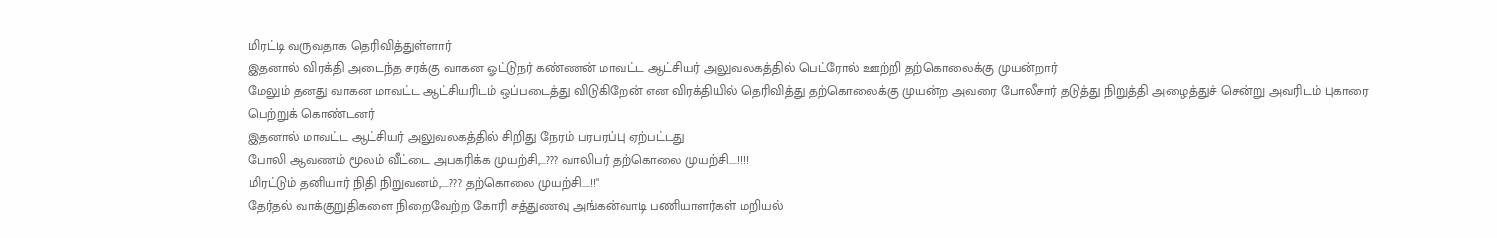மிரட்டி வருவதாக தெரிவித்துள்ளார்
இதனால் விரக்தி அடைந்த சரக்கு வாகன ஓட்டுநர் கண்ணன் மாவட்ட ஆட்சியர் அலுவலகத்தில் பெட்ரோல் ஊற்றி தற்கொலைக்கு முயன்றார்
மேலும் தனது வாகன மாவட்ட ஆட்சியரிடம் ஒப்படைத்து விடுகிறேன் என விரக்தியில் தெரிவித்து தற்கொலைக்கு முயன்ற அவரை போலீசார் தடுத்து நிறுத்தி அழைத்துச் சென்று அவரிடம் புகாரை பெற்றுக் கொண்டனர்
இதனால் மாவட்ட ஆட்சியர் அலுவலகத்தில் சிறிது நேரம் பரபரப்பு ஏற்பட்டது
போலி ஆவணம் மூலம் வீட்டை அபகரிக்க முயற்சி,...??? வாலிபர் தற்கொலை முயற்சி....!!!!
மிரட்டும் தனியார் நிதி நிறுவனம்,....??? தற்கொலை முயற்சி....!!"
தேர்தல் வாக்குறுதிகளை நிறைவேற்ற கோரி சத்துணவு அங்கன்வாடி பணியாளர்கள் மறியல்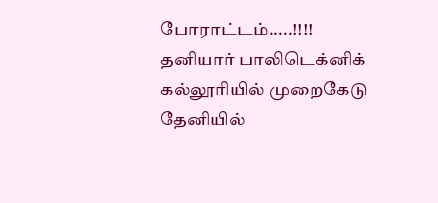போராட்டம்.....!!!!
தனியார் பாலிடெக்னிக் கல்லூரியில் முறைகேடு தேனியில்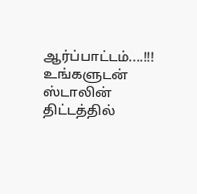ஆர்ப்பாட்டம்....!!!
உங்களுடன் ஸ்டாலின் திட்டத்தில்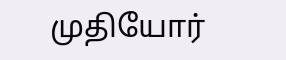முதியோர்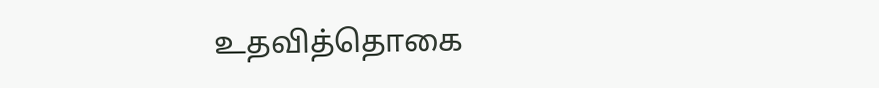உதவித்தொகை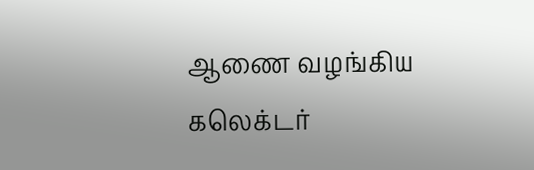ஆணை வழங்கிய கலெக்டர்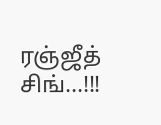ரஞ்ஜீத் சிங்...!!!